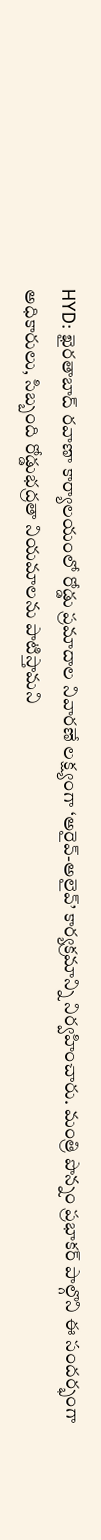HYD: ఖైరతాబాద్ రవాణా కార్యాలయంలో రోడ్డు ప్రమాదాల నివారణే లక్ష్యంగా ‘అరైవ్-అలైవ్’ కార్యక్రమాన్ని నిర్వహించారు. మంత్రి పొన్నం ప్రభాకర్ పాల్గొని ఈ సందర్భంగా అధికారులు, సిబ్బంది రోడ్డుభద్రతా నియమాలను పాటిస్తామని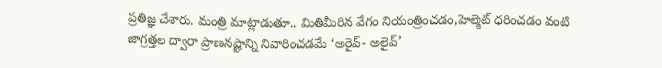ప్రతిజ్ఞ చేశారు. మంత్రి మాట్లాడుతూ.. మితిమీరిన వేగం నియంత్రించడం,హెల్మెట్ ధరించడం వంటి జాగ్రత్తల ద్వారా ప్రాణనష్టాన్ని నివారించడమే ‘అరైవ్- అలైవ్’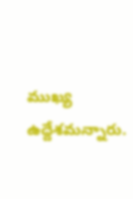ముఖ్య ఉద్దేశమన్నారు.